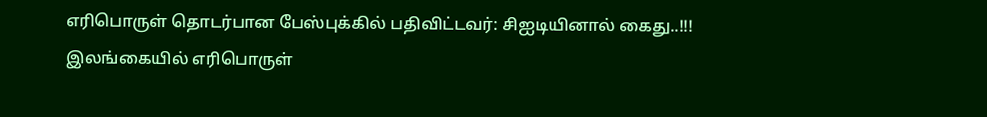எரிபொருள் தொடர்பான பேஸ்புக்கில் பதிவிட்டவர்: சிஐடியினால் கைது..!!!
இலங்கையில் எரிபொருள்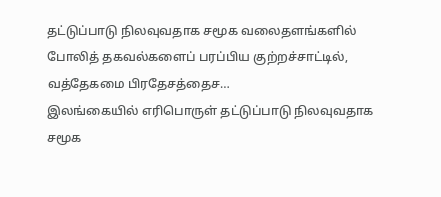தட்டுப்பாடு நிலவுவதாக சமூக வலைதளங்களில் போலித் தகவல்களைப் பரப்பிய குற்றச்சாட்டில், வத்தேகமை பிரதேசத்தைச…
இலங்கையில் எரிபொருள் தட்டுப்பாடு நிலவுவதாக சமூக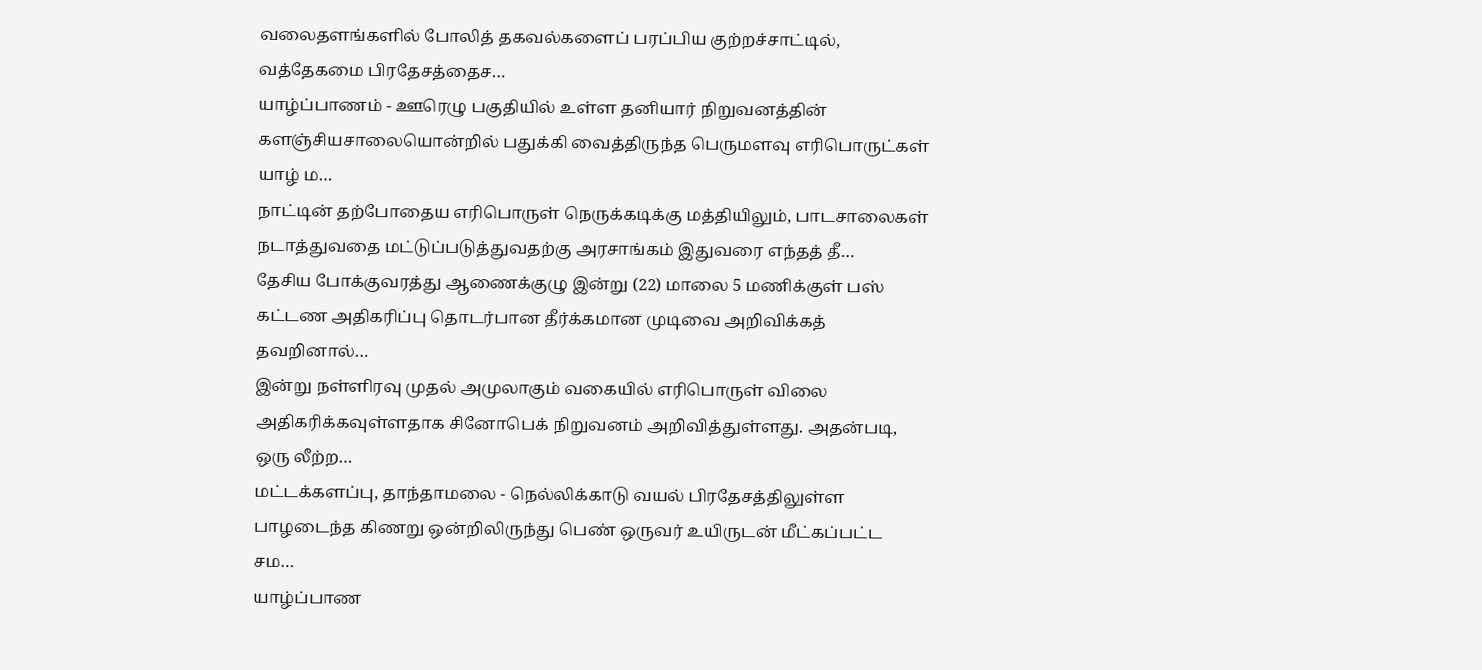வலைதளங்களில் போலித் தகவல்களைப் பரப்பிய குற்றச்சாட்டில், வத்தேகமை பிரதேசத்தைச…
யாழ்ப்பாணம் - ஊரெழு பகுதியில் உள்ள தனியார் நிறுவனத்தின் களஞ்சியசாலையொன்றில் பதுக்கி வைத்திருந்த பெருமளவு எரிபொருட்கள் யாழ் ம…
நாட்டின் தற்போதைய எரிபொருள் நெருக்கடிக்கு மத்தியிலும், பாடசாலைகள் நடாத்துவதை மட்டுப்படுத்துவதற்கு அரசாங்கம் இதுவரை எந்தத் தீ…
தேசிய போக்குவரத்து ஆணைக்குழு இன்று (22) மாலை 5 மணிக்குள் பஸ் கட்டண அதிகரிப்பு தொடர்பான தீர்க்கமான முடிவை அறிவிக்கத் தவறினால்…
இன்று நள்ளிரவு முதல் அமுலாகும் வகையில் எரிபொருள் விலை அதிகரிக்கவுள்ளதாக சினோபெக் நிறுவனம் அறிவித்துள்ளது. அதன்படி, ஒரு லீற்ற…
மட்டக்களப்பு, தாந்தாமலை - நெல்லிக்காடு வயல் பிரதேசத்திலுள்ள பாழடைந்த கிணறு ஒன்றிலிருந்து பெண் ஒருவர் உயிருடன் மீட்கப்பட்ட சம…
யாழ்ப்பாண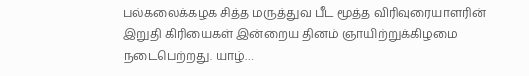பல்கலைக்கழக சித்த மருத்துவ பீட மூத்த விரிவுரையாளரின் இறுதி கிரியைகள் இன்றைய தினம் ஞாயிற்றுக்கிழமை நடைபெற்றது. யாழ்…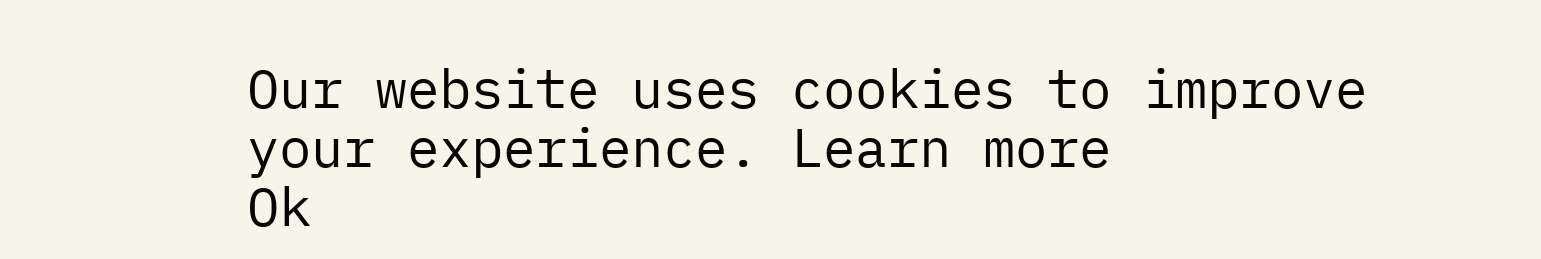Our website uses cookies to improve your experience. Learn more
Ok